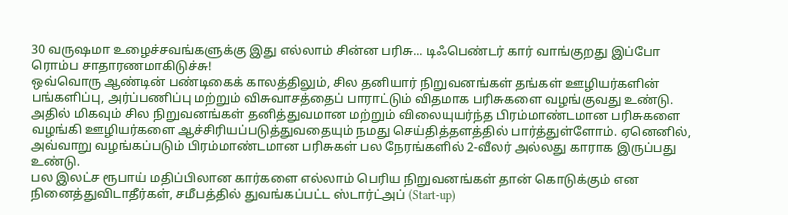30 வருஷமா உழைச்சவங்களுக்கு இது எல்லாம் சின்ன பரிசு... டிஃபெண்டர் கார் வாங்குறது இப்போ ரொம்ப சாதாரணமாகிடுச்சு!
ஒவ்வொரு ஆண்டின் பண்டிகைக் காலத்திலும், சில தனியார் நிறுவனங்கள் தங்கள் ஊழியர்களின் பங்களிப்பு, அர்ப்பணிப்பு மற்றும் விசுவாசத்தைப் பாராட்டும் விதமாக பரிசுகளை வழங்குவது உண்டு. அதில் மிகவும் சில நிறுவனங்கள் தனித்துவமான மற்றும் விலையுயர்ந்த பிரம்மாண்டமான பரிசுகளை வழங்கி ஊழியர்களை ஆச்சிரியப்படுத்துவதையும் நமது செய்தித்தளத்தில் பார்த்துள்ளோம். ஏனெனில், அவ்வாறு வழங்கப்படும் பிரம்மாண்டமான பரிசுகள் பல நேரங்களில் 2-வீலர் அல்லது காராக இருப்பது உண்டு.
பல இலட்ச ரூபாய் மதிப்பிலான கார்களை எல்லாம் பெரிய நிறுவனங்கள் தான் கொடுக்கும் என நினைத்துவிடாதீர்கள், சமீபத்தில் துவங்கப்பட்ட ஸ்டார்ட்அப் (Start-up)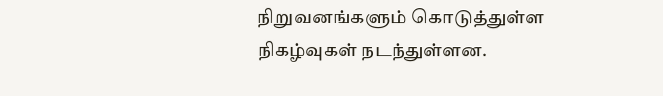நிறுவனங்களும் கொடுத்துள்ள நிகழ்வுகள் நடந்துள்ளன.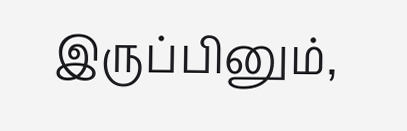இருப்பினும்,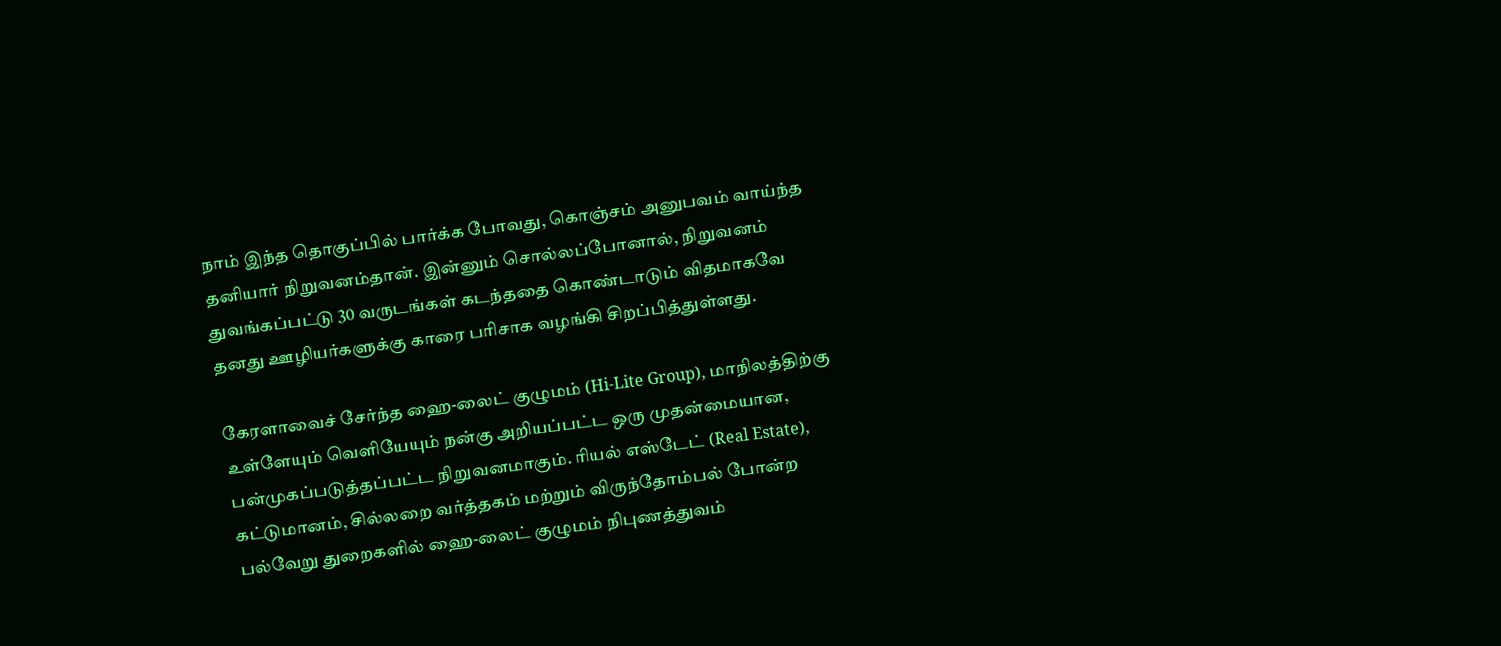நாம் இந்த தொகுப்பில் பார்க்க போவது, கொஞ்சம் அனுபவம் வாய்ந்த தனியார் நிறுவனம்தான். இன்னும் சொல்லப்போனால், நிறுவனம் துவங்கப்பட்டு 30 வருடங்கள் கடந்ததை கொண்டாடும் விதமாகவே தனது ஊழியர்களுக்கு காரை பரிசாக வழங்கி சிறப்பித்துள்ளது.

கேரளாவைச் சேர்ந்த ஹை-லைட் குழுமம் (Hi-Lite Group), மாநிலத்திற்கு உள்ளேயும் வெளியேயும் நன்கு அறியப்பட்ட ஒரு முதன்மையான, பன்முகப்படுத்தப்பட்ட நிறுவனமாகும். ரியல் எஸ்டேட் (Real Estate), கட்டுமானம், சில்லறை வர்த்தகம் மற்றும் விருந்தோம்பல் போன்ற பல்வேறு துறைகளில் ஹை-லைட் குழுமம் நிபுணத்துவம்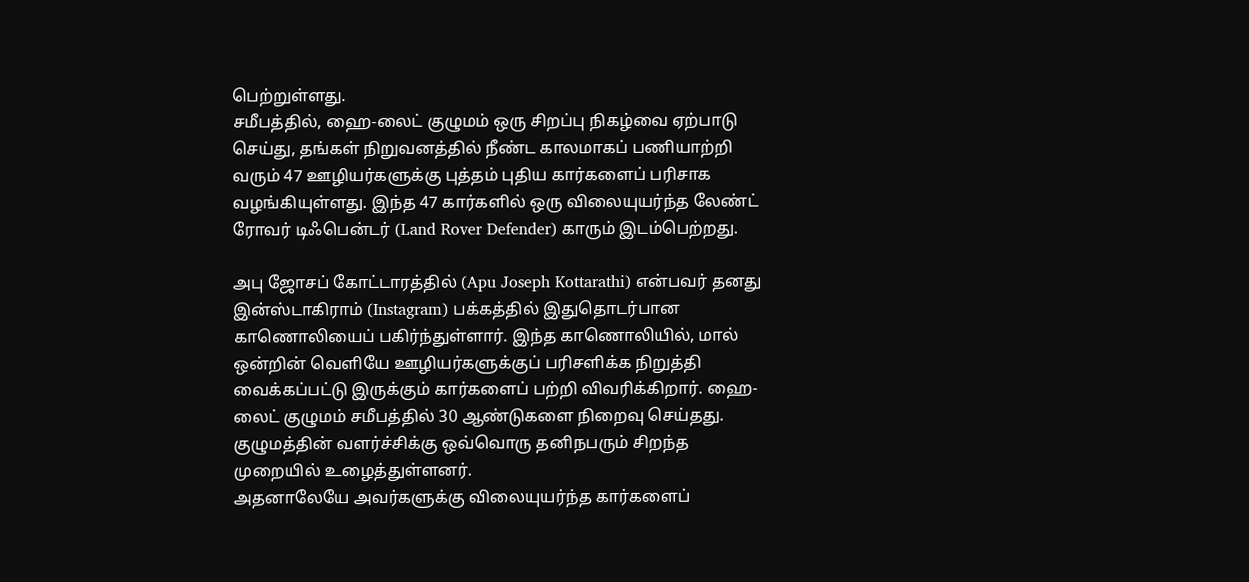பெற்றுள்ளது.
சமீபத்தில், ஹை-லைட் குழுமம் ஒரு சிறப்பு நிகழ்வை ஏற்பாடு செய்து, தங்கள் நிறுவனத்தில் நீண்ட காலமாகப் பணியாற்றி வரும் 47 ஊழியர்களுக்கு புத்தம் புதிய கார்களைப் பரிசாக வழங்கியுள்ளது. இந்த 47 கார்களில் ஒரு விலையுயர்ந்த லேண்ட் ரோவர் டிஃபென்டர் (Land Rover Defender) காரும் இடம்பெற்றது.

அபு ஜோசப் கோட்டாரத்தில் (Apu Joseph Kottarathi) என்பவர் தனது இன்ஸ்டாகிராம் (Instagram) பக்கத்தில் இதுதொடர்பான காணொலியைப் பகிர்ந்துள்ளார். இந்த காணொலியில், மால் ஒன்றின் வெளியே ஊழியர்களுக்குப் பரிசளிக்க நிறுத்தி வைக்கப்பட்டு இருக்கும் கார்களைப் பற்றி விவரிக்கிறார். ஹை-லைட் குழுமம் சமீபத்தில் 30 ஆண்டுகளை நிறைவு செய்தது. குழுமத்தின் வளர்ச்சிக்கு ஒவ்வொரு தனிநபரும் சிறந்த முறையில் உழைத்துள்ளனர்.
அதனாலேயே அவர்களுக்கு விலையுயர்ந்த கார்களைப்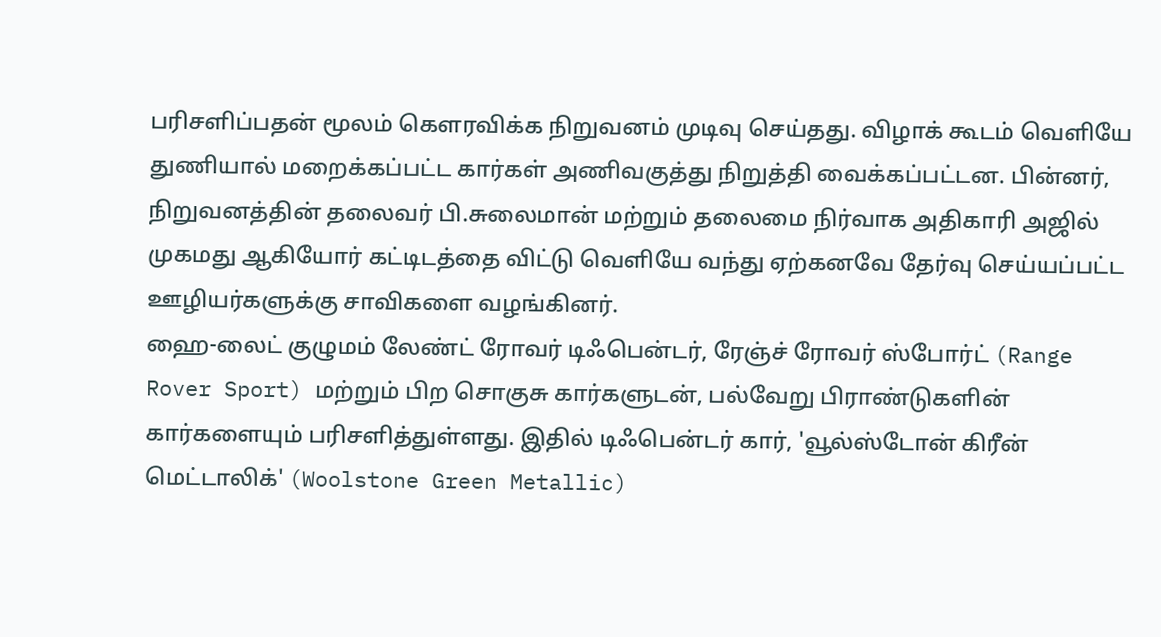பரிசளிப்பதன் மூலம் கெளரவிக்க நிறுவனம் முடிவு செய்தது. விழாக் கூடம் வெளியே துணியால் மறைக்கப்பட்ட கார்கள் அணிவகுத்து நிறுத்தி வைக்கப்பட்டன. பின்னர், நிறுவனத்தின் தலைவர் பி.சுலைமான் மற்றும் தலைமை நிர்வாக அதிகாரி அஜில் முகமது ஆகியோர் கட்டிடத்தை விட்டு வெளியே வந்து ஏற்கனவே தேர்வு செய்யப்பட்ட ஊழியர்களுக்கு சாவிகளை வழங்கினர்.
ஹை-லைட் குழுமம் லேண்ட் ரோவர் டிஃபென்டர், ரேஞ்ச் ரோவர் ஸ்போர்ட் (Range Rover Sport) மற்றும் பிற சொகுசு கார்களுடன், பல்வேறு பிராண்டுகளின் கார்களையும் பரிசளித்துள்ளது. இதில் டிஃபென்டர் கார், 'வூல்ஸ்டோன் கிரீன் மெட்டாலிக்' (Woolstone Green Metallic)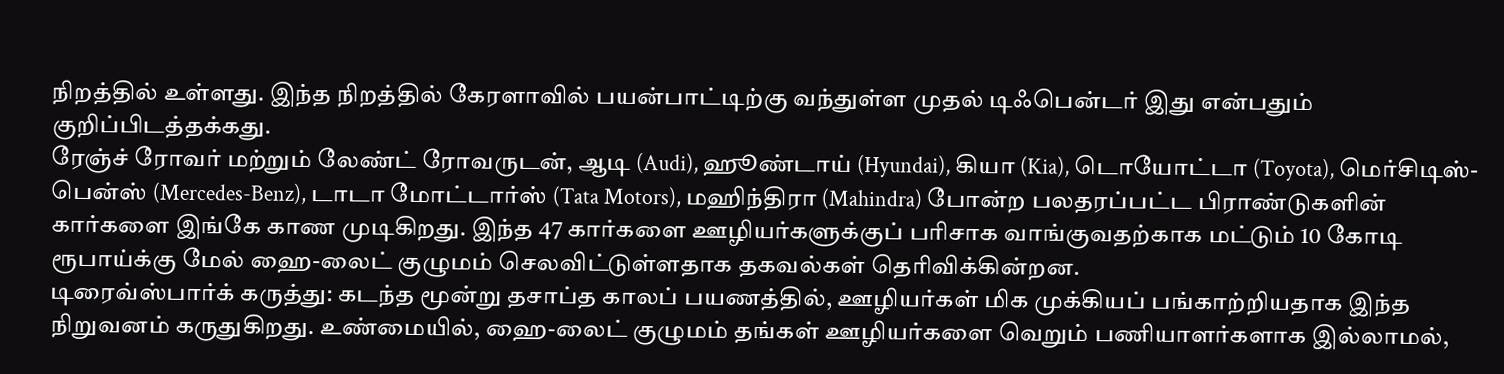நிறத்தில் உள்ளது. இந்த நிறத்தில் கேரளாவில் பயன்பாட்டிற்கு வந்துள்ள முதல் டிஃபென்டர் இது என்பதும் குறிப்பிடத்தக்கது.
ரேஞ்ச் ரோவர் மற்றும் லேண்ட் ரோவருடன், ஆடி (Audi), ஹூண்டாய் (Hyundai), கியா (Kia), டொயோட்டா (Toyota), மெர்சிடிஸ்-பென்ஸ் (Mercedes-Benz), டாடா மோட்டார்ஸ் (Tata Motors), மஹிந்திரா (Mahindra) போன்ற பலதரப்பட்ட பிராண்டுகளின் கார்களை இங்கே காண முடிகிறது. இந்த 47 கார்களை ஊழியர்களுக்குப் பரிசாக வாங்குவதற்காக மட்டும் 10 கோடி ரூபாய்க்கு மேல் ஹை-லைட் குழுமம் செலவிட்டுள்ளதாக தகவல்கள் தெரிவிக்கின்றன.
டிரைவ்ஸ்பார்க் கருத்து: கடந்த மூன்று தசாப்த காலப் பயணத்தில், ஊழியர்கள் மிக முக்கியப் பங்காற்றியதாக இந்த நிறுவனம் கருதுகிறது. உண்மையில், ஹை-லைட் குழுமம் தங்கள் ஊழியர்களை வெறும் பணியாளர்களாக இல்லாமல்,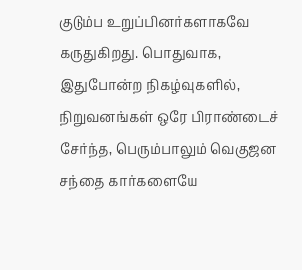குடும்ப உறுப்பினர்களாகவே கருதுகிறது. பொதுவாக, இதுபோன்ற நிகழ்வுகளில், நிறுவனங்கள் ஒரே பிராண்டைச் சேர்ந்த, பெரும்பாலும் வெகுஜன சந்தை கார்களையே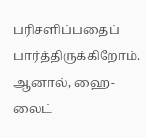பரிசளிப்பதைப் பார்த்திருக்கிறோம். ஆனால், ஹை-லைட்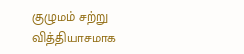குழுமம் சற்று வித்தியாசமாக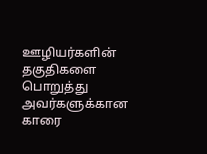ஊழியர்களின் தகுதிகளை பொறுத்து அவர்களுக்கான காரை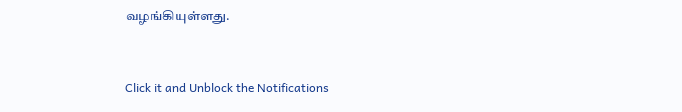வழங்கியுள்ளது.


Click it and Unblock the Notifications